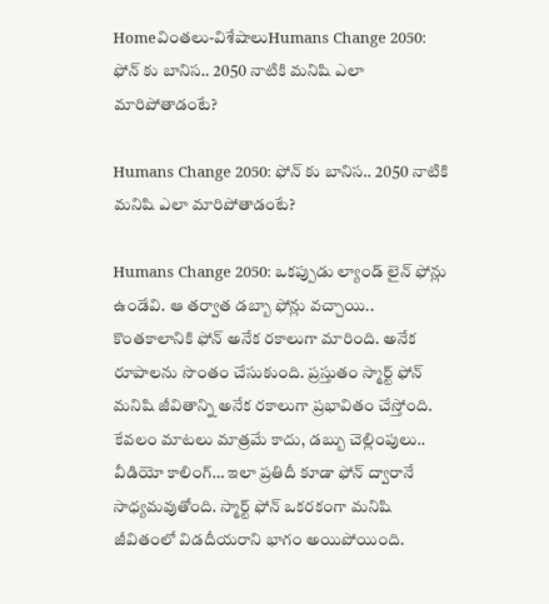Homeవింతలు-విశేషాలుHumans Change 2050: ఫోన్ కు బానిస.. 2050 నాటికి మనిషి ఎలా మారిపోతాడంటే?

Humans Change 2050: ఫోన్ కు బానిస.. 2050 నాటికి మనిషి ఎలా మారిపోతాడంటే?

Humans Change 2050: ఒకప్పుడు ల్యాండ్ లైన్ ఫోన్లు ఉండేవి. ఆ తర్వాత డబ్బా ఫోన్లు వచ్చాయి.. కొంతకాలానికి ఫోన్ అనేక రకాలుగా మారింది. అనేక రూపాలను సొంతం చేసుకుంది. ప్రస్తుతం స్మార్ట్ ఫోన్ మనిషి జీవితాన్ని అనేక రకాలుగా ప్రభావితం చేస్తోంది. కేవలం మాటలు మాత్రమే కాదు, డబ్బు చెల్లింపులు.. వీడియో కాలింగ్… ఇలా ప్రతిదీ కూడా ఫోన్ ద్వారానే సాధ్యమవుతోంది. స్మార్ట్ ఫోన్ ఒకరకంగా మనిషి జీవితంలో విడదీయరాని భాగం అయిపోయింది.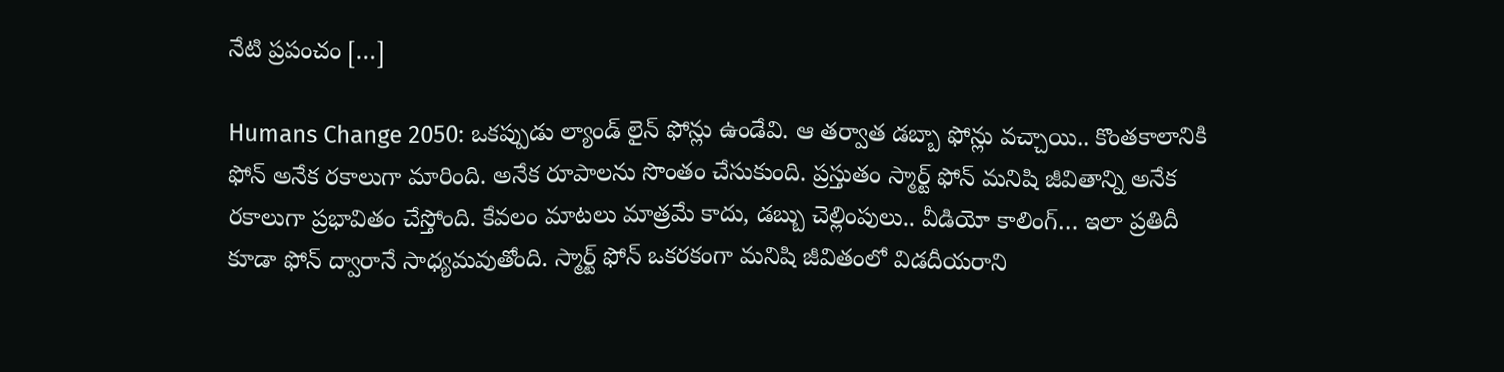నేటి ప్రపంచం […]

Humans Change 2050: ఒకప్పుడు ల్యాండ్ లైన్ ఫోన్లు ఉండేవి. ఆ తర్వాత డబ్బా ఫోన్లు వచ్చాయి.. కొంతకాలానికి ఫోన్ అనేక రకాలుగా మారింది. అనేక రూపాలను సొంతం చేసుకుంది. ప్రస్తుతం స్మార్ట్ ఫోన్ మనిషి జీవితాన్ని అనేక రకాలుగా ప్రభావితం చేస్తోంది. కేవలం మాటలు మాత్రమే కాదు, డబ్బు చెల్లింపులు.. వీడియో కాలింగ్… ఇలా ప్రతిదీ కూడా ఫోన్ ద్వారానే సాధ్యమవుతోంది. స్మార్ట్ ఫోన్ ఒకరకంగా మనిషి జీవితంలో విడదీయరాని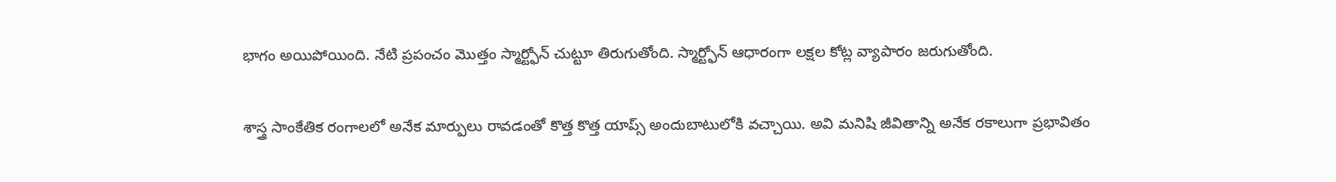భాగం అయిపోయింది. నేటి ప్రపంచం మొత్తం స్మార్ట్ఫోన్ చుట్టూ తిరుగుతోంది. స్మార్ట్ఫోన్ ఆధారంగా లక్షల కోట్ల వ్యాపారం జరుగుతోంది.

శాస్త్ర సాంకేతిక రంగాలలో అనేక మార్పులు రావడంతో కొత్త కొత్త యాప్స్ అందుబాటులోకి వచ్చాయి. అవి మనిషి జీవితాన్ని అనేక రకాలుగా ప్రభావితం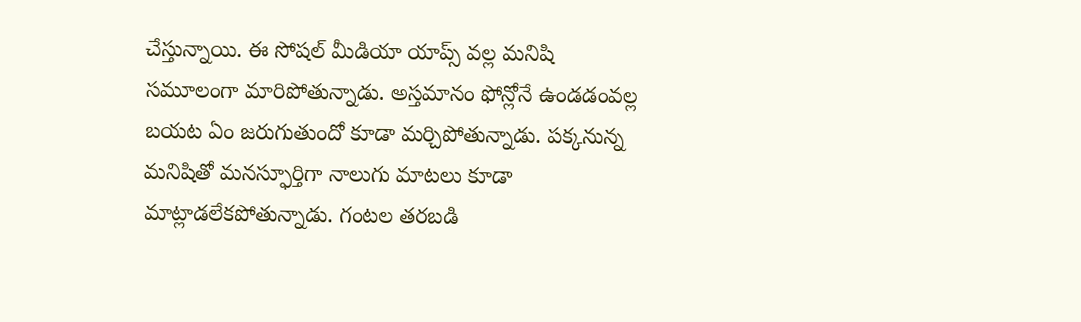చేస్తున్నాయి. ఈ సోషల్ మీడియా యాప్స్ వల్ల మనిషి సమూలంగా మారిపోతున్నాడు. అస్తమానం ఫోన్లోనే ఉండడంవల్ల బయట ఏం జరుగుతుందో కూడా మర్చిపోతున్నాడు. పక్కనున్న మనిషితో మనస్ఫూర్తిగా నాలుగు మాటలు కూడా మాట్లాడలేకపోతున్నాడు. గంటల తరబడి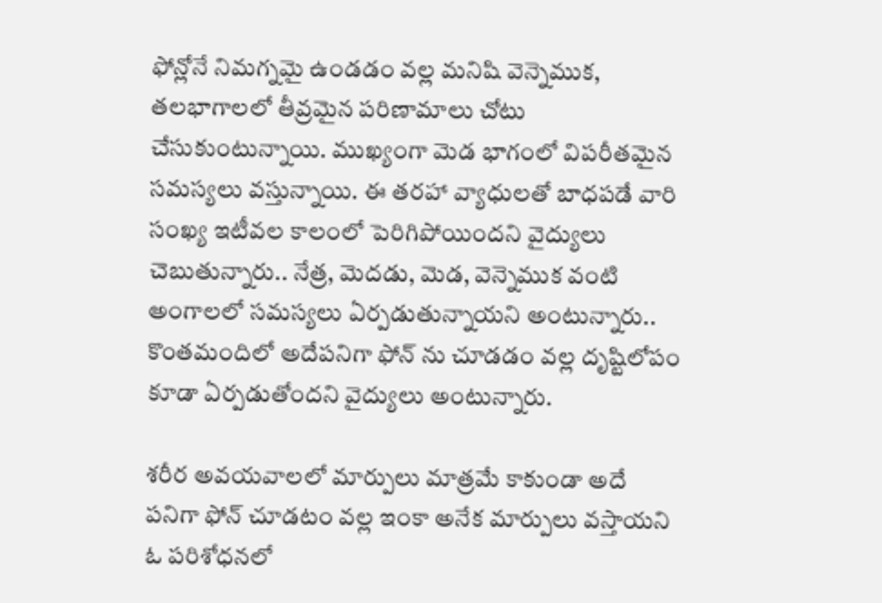ఫోన్లోనే నిమగ్నమై ఉండడం వల్ల మనిషి వెన్నెముక, తలభాగాలలో తీవ్రమైన పరిణామాలు చోటు చేసుకుంటున్నాయి. ముఖ్యంగా మెడ భాగంలో విపరీతమైన సమస్యలు వస్తున్నాయి. ఈ తరహా వ్యాధులతో బాధపడే వారి సంఖ్య ఇటీవల కాలంలో పెరిగిపోయిందని వైద్యులు చెబుతున్నారు.. నేత్ర, మెదడు, మెడ, వెన్నెముక వంటి అంగాలలో సమస్యలు ఏర్పడుతున్నాయని అంటున్నారు.. కొంతమందిలో అదేపనిగా ఫోన్ ను చూడడం వల్ల దృష్టిలోపం కూడా ఏర్పడుతోందని వైద్యులు అంటున్నారు.

శరీర అవయవాలలో మార్పులు మాత్రమే కాకుండా అదే పనిగా ఫోన్ చూడటం వల్ల ఇంకా అనేక మార్పులు వస్తాయని ఓ పరిశోధనలో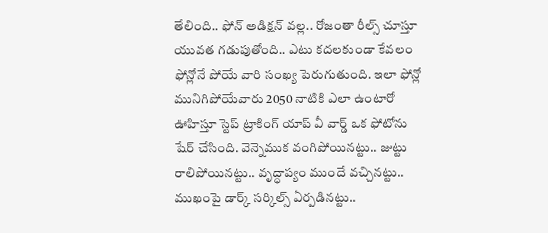తేలింది.. ఫోన్ అడిక్షన్ వల్ల.. రోజంతా రీల్స్ చూస్తూ యువత గడుపుతోంది.. ఎటు కదలకుండా కేవలం ఫోన్లోనే పోయే వారి సంఖ్య పెరుగుతుంది. ఇలా ఫోన్లో మునిగిపోయేవారు 2050 నాటికి ఎలా ఉంటారో ఊహిస్తూ స్టెప్ ట్రాకింగ్ యాప్ వీ వార్డ్ ఒక ఫోటోను షేర్ చేసింది. వెన్నెముక వంగిపోయినట్టు.. జుట్టు రాలిపోయినట్టు.. వృద్ధాప్యం ముందే వచ్చినట్టు.. ముఖంపై డార్క్ సర్కిల్స్ ఏర్పడినట్టు..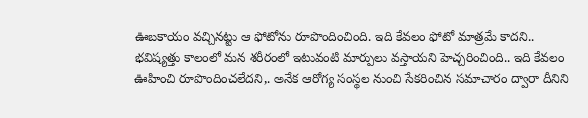ఊబకాయం వచ్చినట్టు ఆ ఫోటోను రూపొందించింది. ఇది కేవలం ఫోటో మాత్రమే కాదని.. భవిష్యత్తు కాలంలో మన శరీరంలో ఇటువంటి మార్పులు వస్తాయని హెచ్చరించింది.. ఇది కేవలం ఊహించి రూపొందించలేదని,. అనేక ఆరోగ్య సంస్థల నుంచి సేకరించిన సమాచారం ద్వారా దీనిని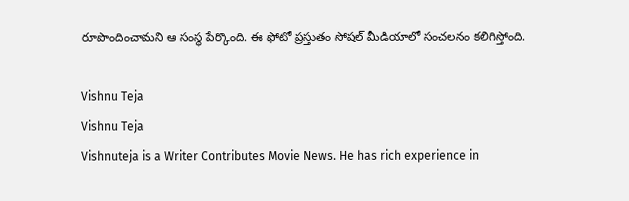రూపొందించామని ఆ సంస్థ పేర్కొంది. ఈ ఫోటో ప్రస్తుతం సోషల్ మీడియాలో సంచలనం కలిగిస్తోంది.

Vishnu Teja
Vishnu Teja
Vishnuteja is a Writer Contributes Movie News. He has rich experience in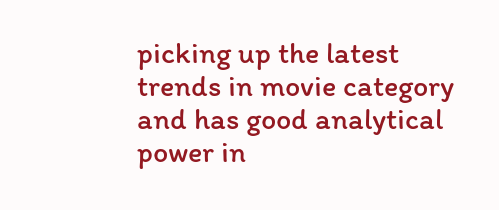picking up the latest trends in movie category and has good analytical power in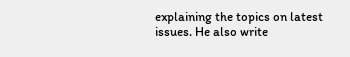explaining the topics on latest issues. He also write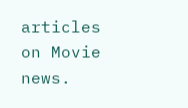articles on Movie news.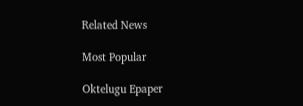Related News

Most Popular

Oktelugu Epaper